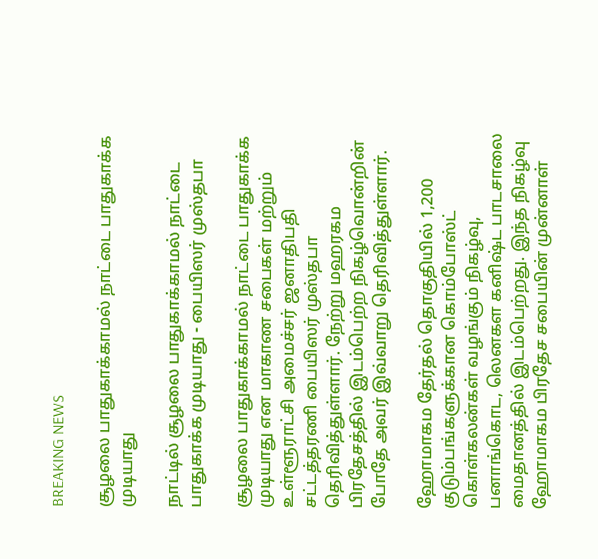BREAKING NEWS

சூழலை பாதுகாக்காமல் நாட்டை பாதுகாக்க முடியாது

நாட்டில் சூழலை பாதுகாக்காமல் நாட்டை பாதுகாக்க முடியாது - பையிஸர் முஸ்தபா

சூழலை பாதுகாக்காமல் நாட்டை பாதுகாக்க முடியாது என மாகாண சபைகள் மற்றும் உள்ளூராட்சி அமைச்சர் ஜனாதிபதி சட்டத்தரணி பையிஸர் முஸ்தபா தெரிவித்துள்ளார். நேற்று மஹரகம பிரதேசத்தில் இடம்பெற்ற நிகழ்வொன்றின் போதே அவர் இவ்வாறு தெரிவித்துள்ளார்.

ஹோமாகம தேர்தல் தொகுதியில் 1,200  குடும்பங்களுக்கான கொம்போஸ்ட் கொள்கலன்கள் வழங்கும் நிகழ்வு, பனாங்கொட, லெனகள கனிஷ்ட பாடசாலை மைதானத்தில் இடம்பெற்றது. இந்த நிகழ்வு ஹோமாகம பிரதேச சபையின் முன்னாள்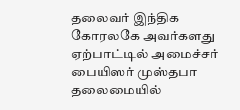தலைவர் இந்திக கோரலகே அவர்களது ஏற்பாட்டில் அமைச்சர்  பையிஸர் முஸ்தபா தலைமையில்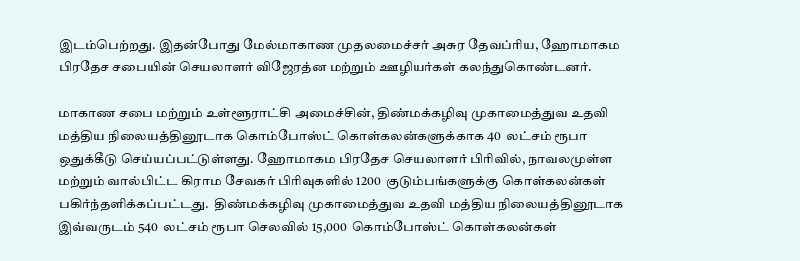இடம்பெற்றது. இதன்போது மேல்மாகாண முதலமைச்சர் அசுர தேவப்ரிய, ஹோமாகம பிரதேச சபையின் செயலாளர் விஜேரத்ன மற்றும் ஊழியர்கள் கலந்துகொண்டனர்.

மாகாண சபை மற்றும் உள்ளூராட்சி அமைச்சின், திண்மக்கழிவு முகாமைத்துவ உதவி மத்திய நிலையத்தினூடாக கொம்போஸ்ட் கொள்கலன்களுக்காக 40  லட்சம் ரூபா ஒதுக்கீடு செய்யப்பட்டுள்ளது. ஹோமாகம பிரதேச செயலாளர் பிரிவில், நாவலமுள்ள மற்றும் வால்பிட்ட கிராம சேவகர் பிரிவுகளில் 1200  குடும்பங்களுக்கு கொள்கலன்கள் பகிர்ந்தளிக்கப்பட்டது.  திண்மக்கழிவு முகாமைத்துவ உதவி மத்திய நிலையத்தினூடாக இவ்வருடம் 540  லட்சம் ரூபா செலவில் 15,000  கொம்போஸ்ட் கொள்கலன்கள்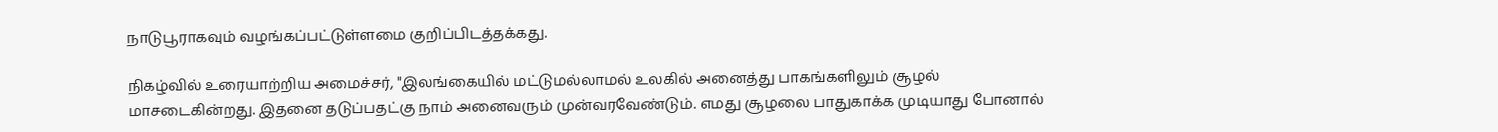நாடுபூராகவும் வழங்கப்பட்டுள்ளமை குறிப்பிடத்தக்கது.

நிகழ்வில் உரையாற்றிய அமைச்சர், "இலங்கையில் மட்டுமல்லாமல் உலகில் அனைத்து பாகங்களிலும் சூழல் மாசடைகின்றது. இதனை தடுப்பதட்கு நாம் அனைவரும் முன்வரவேண்டும். எமது சூழலை பாதுகாக்க முடியாது போனால்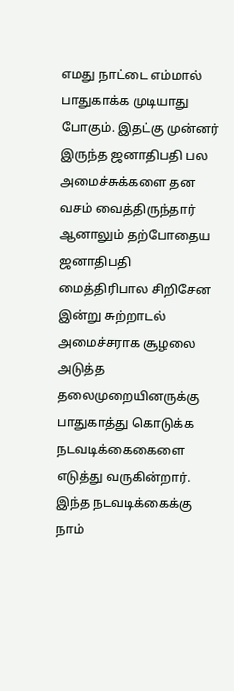எமது நாட்டை எம்மால் பாதுகாக்க முடியாது போகும். இதட்கு முன்னர் இருந்த ஜனாதிபதி பல அமைச்சுக்களை தன வசம் வைத்திருந்தார் ஆனாலும் தற்போதைய ஜனாதிபதி மைத்திரிபால சிறிசேன இன்று சுற்றாடல் அமைச்சராக சூழலை அடுத்த தலைமுறையினருக்கு பாதுகாத்து கொடுக்க நடவடிக்கைகைளை எடுத்து வருகின்றார். இந்த நடவடிக்கைக்கு நாம்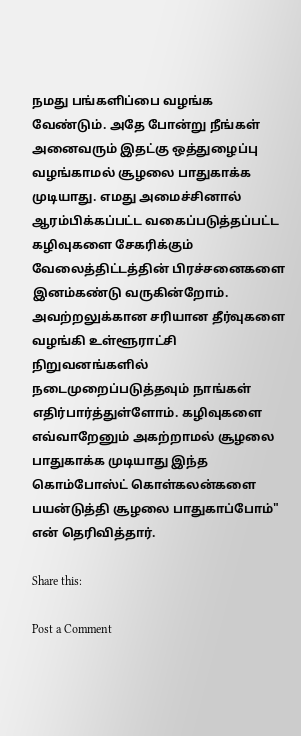நமது பங்களிப்பை வழங்க வேண்டும். அதே போன்று நீங்கள் அனைவரும் இதட்கு ஒத்துழைப்பு வழங்காமல் சூழலை பாதுகாக்க முடியாது. எமது அமைச்சினால் ஆரம்பிக்கப்பட்ட வகைப்படுத்தப்பட்ட கழிவுகளை சேகரிக்கும் வேலைத்திட்டத்தின் பிரச்சனைகளை இனம்கண்டு வருகின்றோம். அவற்றலுக்கான சரியான தீர்வுகளை வழங்கி உள்ளூராட்சி நிறுவனங்களில் நடைமுறைப்படுத்தவும் நாங்கள் எதிர்பார்த்துள்ளோம். கழிவுகளை எவ்வாறேனும் அகற்றாமல் சூழலை பாதுகாக்க முடியாது இந்த கொம்போஸ்ட் கொள்கலன்களை பயன்டுத்தி சூழலை பாதுகாப்போம்" என் தெரிவித்தார்.

Share this:

Post a Comment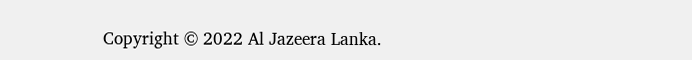Copyright © 2022 Al Jazeera Lanka.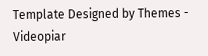Template Designed by Themes - Videopiar